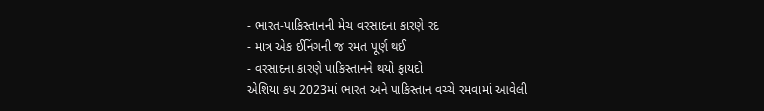- ભારત-પાકિસ્તાનની મેચ વરસાદના કારણે રદ
- માત્ર એક ઈનિંગની જ રમત પૂર્ણ થઈ
- વરસાદના કારણે પાકિસ્તાનને થયો ફાયદો
એશિયા કપ 2023માં ભારત અને પાકિસ્તાન વચ્ચે રમવામાં આવેલી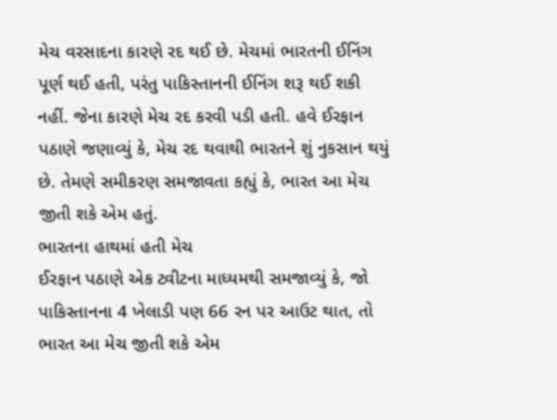મેચ વરસાદના કારણે રદ થઈ છે. મેચમાં ભારતની ઈનિંગ પૂર્ણ થઈ હતી, પરંતુ પાકિસ્તાનની ઈનિંગ શરૂ થઈ શકી નહીં. જેના કારણે મેચ રદ કરવી પડી હતી. હવે ઈરફાન પઠાણે જણાવ્યું કે, મેચ રદ થવાથી ભારતને શું નુકસાન થયું છે. તેમણે સમીકરણ સમજાવતા કહ્યું કે, ભારત આ મેચ જીતી શકે એમ હતું.
ભારતના હાથમાં હતી મેચ
ઈરફાન પઠાણે એક ટ્વીટના માધ્યમથી સમજાવ્યું કે, જો પાકિસ્તાનના 4 ખેલાડી પણ 66 રન પર આઉટ થાત, તો ભારત આ મેચ જીતી શકે એમ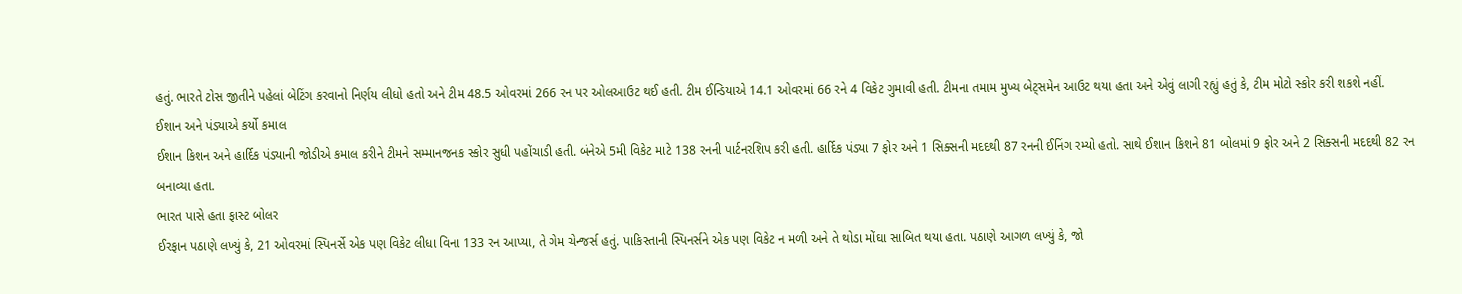હતું. ભારતે ટોસ જીતીને પહેલાં બેટિંગ કરવાનો નિર્ણય લીધો હતો અને ટીમ 48.5 ઓવરમાં 266 રન પર ઓલઆઉટ થઈ હતી. ટીમ ઈન્ડિયાએ 14.1 ઓવરમાં 66 રને 4 વિકેટ ગુમાવી હતી. ટીમના તમામ મુખ્ય બેટ્સમેન આઉટ થયા હતા અને એવું લાગી રહ્યું હતું કે, ટીમ મોટો સ્કોર કરી શકશે નહીં.
ઈશાન અને પંડ્યાએ કર્યો કમાલ
ઈશાન કિશન અને હાર્દિક પંડ્યાની જોડીએ કમાલ કરીને ટીમને સમ્માનજનક સ્કોર સુધી પહોંચાડી હતી. બંનેએ 5મી વિકેટ માટે 138 રનની પાર્ટનરશિપ કરી હતી. હાર્દિક પંડ્યા 7 ફોર અને 1 સિક્સની મદદથી 87 રનની ઈનિંગ રમ્યો હતો. સાથે ઈશાન કિશને 81 બોલમાં 9 ફોર અને 2 સિક્સની મદદથી 82 રન બનાવ્યા હતા.
ભારત પાસે હતા ફાસ્ટ બોલર
ઈરફાન પઠાણે લખ્યું કે, 21 ઓવરમાં સ્પિનર્સે એક પણ વિકેટ લીધા વિના 133 રન આપ્યા, તે ગેમ ચેન્જર્સ હતું. પાકિસ્તાની સ્પિનર્સને એક પણ વિકેટ ન મળી અને તે થોડા મોંઘા સાબિત થયા હતા. પઠાણે આગળ લખ્યું કે, જો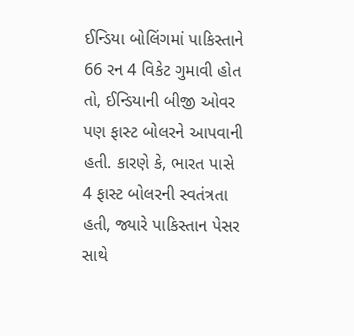ઈન્ડિયા બોલિંગમાં પાકિસ્તાને 66 રન 4 વિકેટ ગુમાવી હોત તો, ઈન્ડિયાની બીજી ઓવર પણ ફાસ્ટ બોલરને આપવાની હતી. કારણે કે, ભારત પાસે 4 ફાસ્ટ બોલરની સ્વતંત્રતા હતી, જ્યારે પાકિસ્તાન પેસર સાથે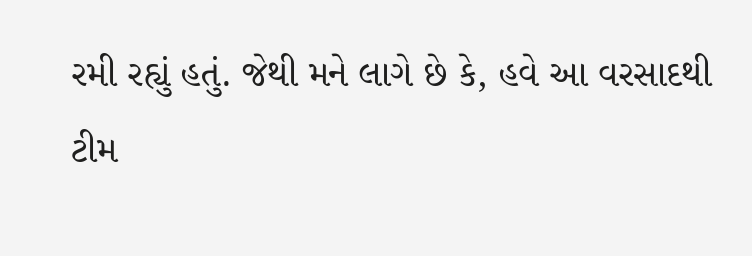રમી રહ્યું હતું. જેથી મને લાગે છે કે, હવે આ વરસાદથી ટીમ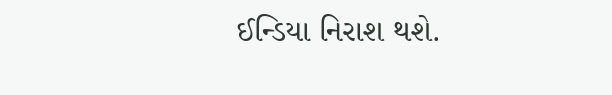ઈન્ડિયા નિરાશ થશે.